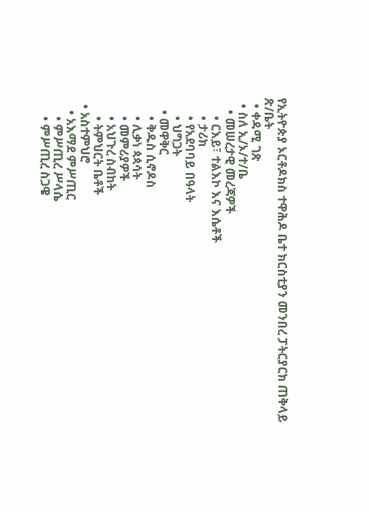የኢትዮጵያ ኦርቶዶክስ ተዋሕዶ ቤተ ክርስቲያን መንበረ ፓትርያርክ ጠቅላይ ጽ/ቤት
  • ቀዳሚ ገጽ
  • ስለ ኢ/ኦ/ተ/ቤ
    • መሠረታዊ መረጃዎች
      • ርእይ፣ ተልእኮ እና እሴቶች
      • ታሪክ
      • የአደባባይ በዓላት
      • ህግጋት
    • መዋቅር
      • ቅዱስ ሲኖዶስ
      • ሊቃነ ጳጳሳት
      • መምሪያዎች
      • አህጉረ ስብከት
      • ትምህርት ቤቶች
  • አስተምህሮ
    • አእማደ ምሥጢር
      • ምሥጢረ ሥላሴ
      • ምሥጢረ ስጋዌ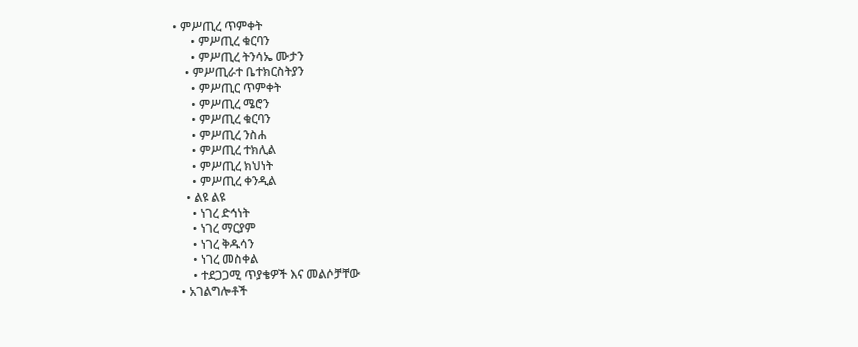• ምሥጢረ ጥምቀት
      • ምሥጢረ ቁርባን
      • ምሥጢረ ትንሳኤ ሙታን
    • ምሥጢራተ ቤተክርስትያን
      • ምሥጢር ጥምቀት
      • ምሥጢረ ሜሮን
      • ምሥጢረ ቁርባን
      • ምሥጢረ ንስሐ
      • ምሥጢረ ተክሊል
      • ምሥጢረ ክህነት
      • ምሥጢረ ቀንዲል
    • ልዩ ልዩ
      • ነገረ ድኅነት
      • ነገረ ማርያም
      • ነገረ ቅዱሳን
      • ነገረ መስቀል
      • ተደጋጋሚ ጥያቄዎች እና መልሶቻቸው
  • አገልግሎቶች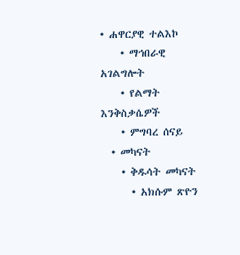• ሐዋርያዊ ተልእኮ
    • ማኅበራዊ አገልግሎት
    • የልማት እንቅስቃሴዎች
    • ምግባረ ሰናይ
  • መካናት
    • ቅዱሳት መካናት
      • አክሱም ጽዮን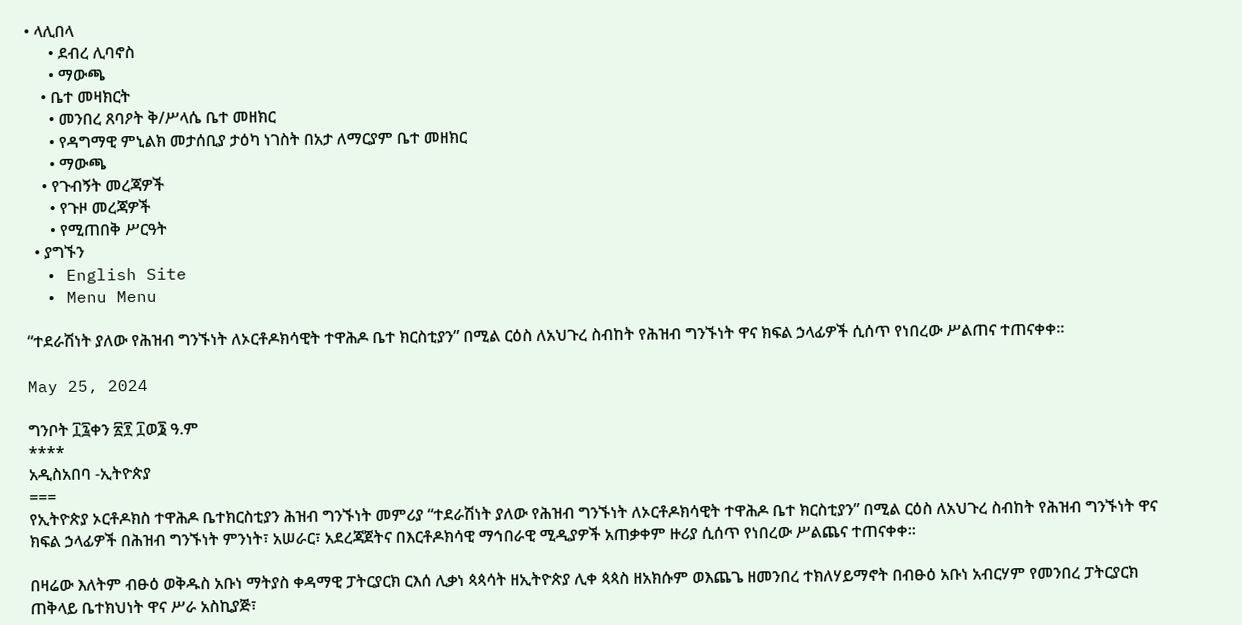• ላሊበላ
      • ደብረ ሊባኖስ
      • ማውጫ
    • ቤተ መዛክርት
      • መንበረ ጸባዖት ቅ/ሥላሴ ቤተ መዘክር
      • የዳግማዊ ምኒልክ መታሰቢያ ታዕካ ነገስት በአታ ለማርያም ቤተ መዘክር
      • ማውጫ
    • የጉብኝት መረጃዎች
      • የጉዞ መረጃዎች
      • የሚጠበቅ ሥርዓት
  • ያግኙን
  • English Site
  • Menu Menu

“ተደራሽነት ያለው የሕዝብ ግንኙነት ለኦርቶዶክሳዊት ተዋሕዶ ቤተ ክርስቲያን” በሚል ርዕስ ለአህጉረ ስብከት የሕዝብ ግንኙነት ዋና ክፍል ኃላፊዎች ሲሰጥ የነበረው ሥልጠና ተጠናቀቀ።

May 25, 2024

ግንቦት ፲፯ቀን ፳፻ ፲ወ፮ ዓ.ም
****
አዲስአበባ -ኢትዮጵያ
===
የኢትዮጵያ ኦርቶዶክስ ተዋሕዶ ቤተክርስቲያን ሕዝብ ግንኙነት መምሪያ “ተደራሽነት ያለው የሕዝብ ግንኙነት ለኦርቶዶክሳዊት ተዋሕዶ ቤተ ክርስቲያን” በሚል ርዕስ ለአህጉረ ስብከት የሕዝብ ግንኙነት ዋና ክፍል ኃላፊዎች በሕዝብ ግንኙነት ምንነት፣ አሠራር፣ አደረጃጀትና በእርቶዶክሳዊ ማኅበራዊ ሚዲያዎች አጠቃቀም ዙሪያ ሲሰጥ የነበረው ሥልጨና ተጠናቀቀ።

በዛሬው እለትም ብፁዕ ወቅዱስ አቡነ ማትያስ ቀዳማዊ ፓትርያርክ ርእሰ ሊቃነ ጳጳሳት ዘኢትዮጵያ ሊቀ ጳጳስ ዘአክሱም ወእጨጌ ዘመንበረ ተክለሃይማኖት በብፁዕ አቡነ አብርሃም የመንበረ ፓትርያርክ ጠቅላይ ቤተክህነት ዋና ሥራ አስኪያጅ፣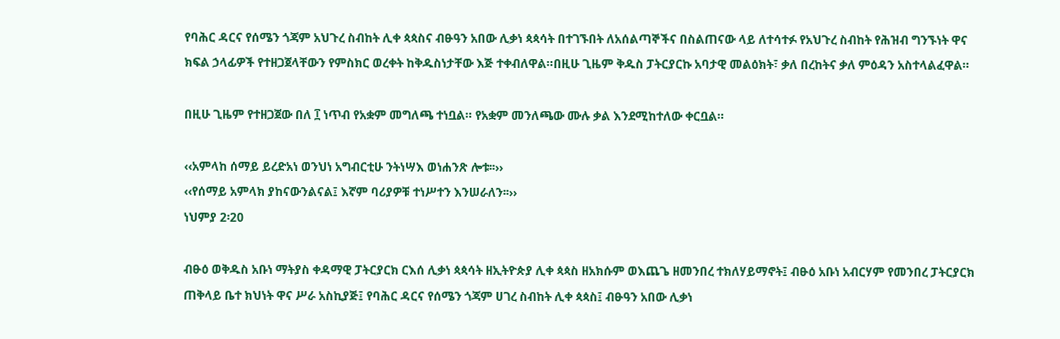የባሕር ዳርና የሰሜን ጎጃም አህጉረ ስብከት ሊቀ ጳጳስና ብፁዓን አበው ሊቃነ ጳጳሳት በተገኙበት ለአሰልጣኞችና በስልጠናው ላይ ለተሳተፉ የአህጉረ ስብከት የሕዝብ ግንኙነት ዋና ክፍል ኃላፊዎች የተዘጋጀላቸውን የምስክር ወረቀት ከቅዱስነታቸው እጅ ተቀብለዋል።በዚሁ ጊዜም ቅዱስ ፓትርያርኩ አባታዊ መልዕክት፣ ቃለ በረከትና ቃለ ምዕዳን አስተላልፈዋል።

በዚሁ ጊዜም የተዘጋጀው በለ ፲ ነጥብ የአቋም መግለጫ ተነቧል። የአቋም መንለጫው ሙሉ ቃል እንደሚከተለው ቀርቧል።

‹‹አምላከ ሰማይ ይረድአነ ወንህነ አግብርቲሁ ንትነሣእ ወነሐንጽ ሎቱ፡፡››
‹‹የሰማይ አምላክ ያከናውንልናል፤ እኛም ባሪያዎቹ ተነሥተን እንሠራለን፡፡››
ነህምያ 2፡20

ብፁዕ ወቅዱስ አቡነ ማትያስ ቀዳማዊ ፓትርያርክ ርእሰ ሊቃነ ጳጳሳት ዘኢትዮጵያ ሊቀ ጳጳስ ዘአክሱም ወእጨጌ ዘመንበረ ተክለሃይማኖት፤ ብፁዕ አቡነ አብርሃም የመንበረ ፓትርያርክ ጠቅላይ ቤተ ክህነት ዋና ሥራ አስኪያጅ፤ የባሕር ዳርና የሰሜን ጎጃም ሀገረ ስብከት ሊቀ ጳጳስ፤ ብፁዓን አበው ሊቃነ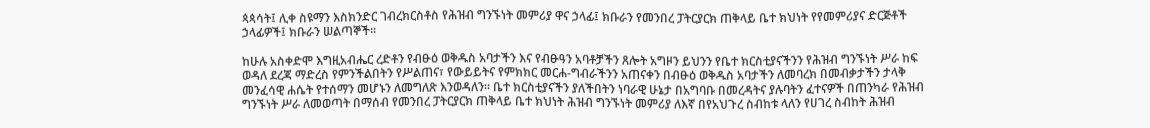ጳጳሳት፤ ሊቀ ስዩማን እስክንድር ገብረክርስቶስ የሕዝብ ግንኙነት መምሪያ ዋና ኃላፊ፤ ክቡራን የመንበረ ፓትርያርክ ጠቅላይ ቤተ ክህነት የየመምሪያና ድርጅቶች ኃላፊዎች፤ ክቡራን ሠልጣኞች፡፡

ከሁሉ አስቀድሞ እግዚአብሔር ረድቶን የብፁዕ ወቅዱስ አባታችን እና የብፁዓን አባቶቻችን ጸሎት አግዞን ይህንን የቤተ ክርስቲያናችንን የሕዝብ ግንኙነት ሥራ ከፍ ወዳለ ደረጃ ማድረስ የምንችልበትን የሥልጠና፣ የውይይትና የምክክር መርሐ-ግብራችንን አጠናቀን በብፁዕ ወቅዱስ አባታችን ለመባረክ በመብቃታችን ታላቅ መንፈሳዊ ሐሴት የተሰማን መሆኑን ለመግለጽ እንወዳለን፡፡ ቤተ ክርስቲያናችን ያለችበትን ነባራዊ ሁኔታ በአግባቡ በመረዳትና ያሉባትን ፈተናዎች በጠንካራ የሕዝብ ግንኙነት ሥራ ለመወጣት በማሰብ የመንበረ ፓትርያርክ ጠቅላይ ቤተ ክህነት ሕዝብ ግንኙነት መምሪያ ለእኛ በየአህጉረ ስብከቱ ላለን የሀገረ ስብከት ሕዝብ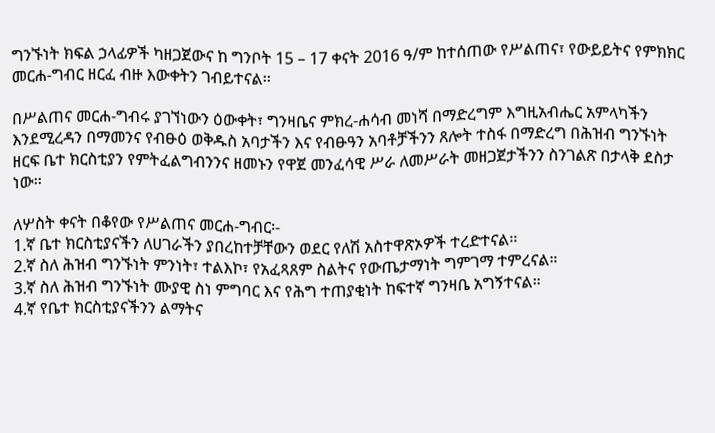ግንኙነት ክፍል ኃላፊዎች ካዘጋጀውና ከ ግንቦት 15 – 17 ቀናት 2016 ዓ/ም ከተሰጠው የሥልጠና፣ የውይይትና የምክክር መርሐ-ግብር ዘርፈ ብዙ እውቀትን ገብይተናል፡፡

በሥልጠና መርሐ-ግብሩ ያገኘነውን ዕውቀት፣ ግንዛቤና ምክረ-ሐሳብ መነሻ በማድረግም እግዚአብሔር አምላካችን እንደሚረዳን በማመንና የብፁዕ ወቅዱስ አባታችን እና የብፁዓን አባቶቻችንን ጸሎት ተስፋ በማድረግ በሕዝብ ግንኙነት ዘርፍ ቤተ ክርስቲያን የምትፈልግብንንና ዘመኑን የዋጀ መንፈሳዊ ሥራ ለመሥራት መዘጋጀታችንን ስንገልጽ በታላቅ ደስታ ነው፡፡

ለሦስት ቀናት በቆየው የሥልጠና መርሐ-ግብር፡-
1.ኛ ቤተ ክርስቲያናችን ለሀገራችን ያበረከተቻቸውን ወደር የለሽ አስተዋጽኦዎች ተረድተናል፡፡
2.ኛ ስለ ሕዝብ ግንኙነት ምንነት፣ ተልእኮ፣ የአፈጻጸም ስልትና የውጤታማነት ግምገማ ተምረናል።
3.ኛ ስለ ሕዝብ ግንኙነት ሙያዊ ስነ ምግባር እና የሕግ ተጠያቂነት ከፍተኛ ግንዛቤ አግኝተናል።
4.ኛ የቤተ ክርስቲያናችንን ልማትና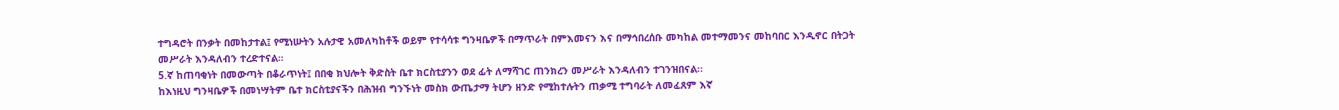ተግዳሮት በንቃት በመከታተል፤ የሚነሡትን አሉታዊ አመለካከቶች ወይም የተሳሳቱ ግንዛቤዎች በማጥራት በምእመናን እና በማኅበረሰቡ መካከል መተማመንና መከባበር እንዲኖር በትጋት መሥራት እንዳለብን ተረድተናል።
5.ኛ ከጠባቂነት በመውጣት በቆራጥነት፤ በበቂ ክህሎት ቅድስት ቤተ ክርስቲያንን ወደ ፊት ለማሻገር ጠንክረን መሥራት እንዳለብን ተገንዝበናል፡፡
ከእነዚህ ግንዛቤዎች በመነሣትም ቤተ ክርስቲያናችን በሕዝብ ግንኙነት መስክ ውጤታማ ትሆን ዘንድ የሚከተሉትን ጠቃሚ ተግባራት ለመፈጸም እኛ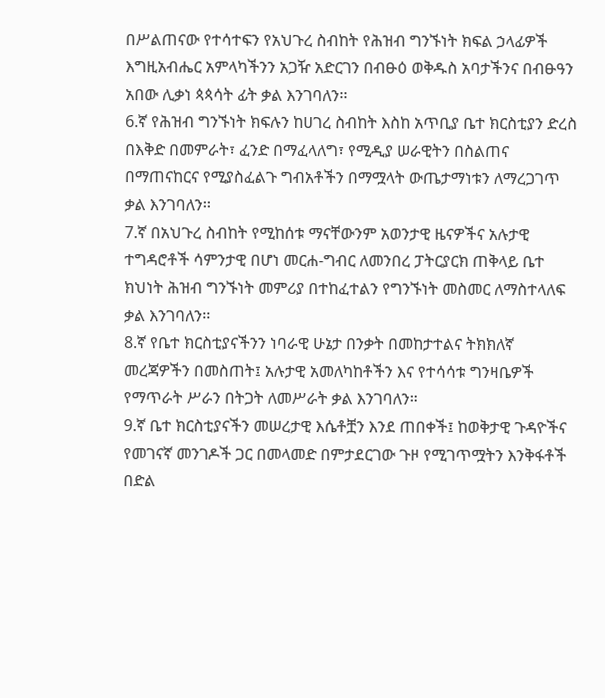በሥልጠናው የተሳተፍን የአህጉረ ስብከት የሕዝብ ግንኙነት ክፍል ኃላፊዎች እግዚአብሔር አምላካችንን አጋዥ አድርገን በብፁዕ ወቅዱስ አባታችንና በብፁዓን አበው ሊቃነ ጳጳሳት ፊት ቃል እንገባለን፡፡
6.ኛ የሕዝብ ግንኙነት ክፍሉን ከሀገረ ስብከት እስከ አጥቢያ ቤተ ክርስቲያን ድረስ በእቅድ በመምራት፣ ፈንድ በማፈላለግ፣ የሚዲያ ሠራዊትን በስልጠና በማጠናከርና የሚያስፈልጉ ግብአቶችን በማሟላት ውጤታማነቱን ለማረጋገጥ ቃል እንገባለን፡፡
7.ኛ በአህጉረ ስብከት የሚከሰቱ ማናቸውንም አወንታዊ ዜናዎችና አሉታዊ ተግዳሮቶች ሳምንታዊ በሆነ መርሐ-ግብር ለመንበረ ፓትርያርክ ጠቅላይ ቤተ ክህነት ሕዝብ ግንኙነት መምሪያ በተከፈተልን የግንኙነት መስመር ለማስተላለፍ ቃል እንገባለን፡፡
8.ኛ የቤተ ክርስቲያናችንን ነባራዊ ሁኔታ በንቃት በመከታተልና ትክክለኛ መረጃዎችን በመስጠት፤ አሉታዊ አመለካከቶችን እና የተሳሳቱ ግንዛቤዎች የማጥራት ሥራን በትጋት ለመሥራት ቃል እንገባለን።
9.ኛ ቤተ ክርስቲያናችን መሠረታዊ እሴቶቿን እንደ ጠበቀች፤ ከወቅታዊ ጉዳዮችና የመገናኛ መንገዶች ጋር በመላመድ በምታደርገው ጉዞ የሚገጥሟትን እንቅፋቶች በድል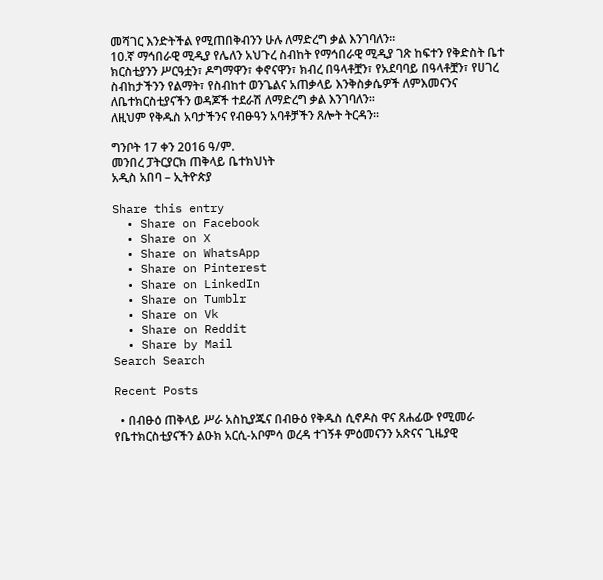መሻገር እንድትችል የሚጠበቅብንን ሁሉ ለማድረግ ቃል እንገባለን፡፡
10.ኛ ማኅበራዊ ሚዲያ የሌለን አህጉረ ስብከት የማኅበራዊ ሚዲያ ገጽ ከፍተን የቅድስት ቤተ ክርስቲያንን ሥርዓቷን፣ ዶግማዋን፣ ቀኖናዋን፣ ክብረ በዓላቶቿን፣ የአደባባይ በዓላቶቿን፣ የሀገረ ስብከታችንን የልማት፣ የስብከተ ወንጌልና አጠቃላይ እንቅስቃሴዎች ለምእመናንና ለቤተክርስቲያናችን ወዳጆች ተደራሽ ለማድረግ ቃል እንገባለን፡፡
ለዚህም የቅዱስ አባታችንና የብፁዓን አባቶቻችን ጸሎት ትርዳን፡፡

ግንቦት 17 ቀን 2016 ዓ/ም.
መንበረ ፓትርያርክ ጠቅላይ ቤተክህነት
አዲስ አበባ – ኢትዮጵያ

Share this entry
  • Share on Facebook
  • Share on X
  • Share on WhatsApp
  • Share on Pinterest
  • Share on LinkedIn
  • Share on Tumblr
  • Share on Vk
  • Share on Reddit
  • Share by Mail
Search Search

Recent Posts

  • በብፁዕ ጠቅላይ ሥራ አስኪያጁና በብፁዕ የቅዱስ ሲኖዶስ ዋና ጸሐፊው የሚመራ የቤተክርስቲያናችን ልዑክ አርሲ-አቦምሳ ወረዳ ተገኝቶ ምዕመናንን አጽናና ጊዜያዊ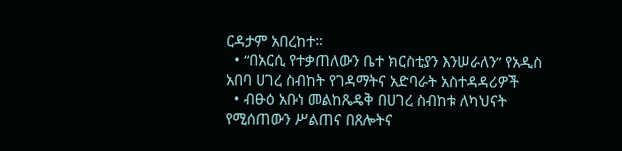ርዳታም አበረከተ።
  • “በአርሲ የተቃጠለውን ቤተ ክርስቲያን እንሠራለን” የአዲስ አበባ ሀገረ ስብከት የገዳማትና አድባራት አስተዳዳሪዎች
  • ብፁዕ አቡነ መልከጼዴቅ በሀገረ ስብከቱ ለካህናት የሚሰጠውን ሥልጠና በጸሎትና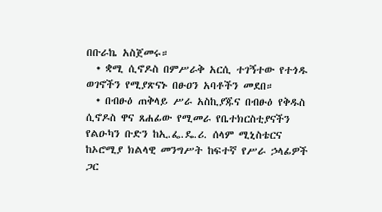በቡራኬ አስጀመሩ።
  • ቋሚ ሲኖዶስ በምሥራቅ አርሲ ተገኝተው የተጎዱ ወገኖችን የሚያጽናኑ በፁዐን አባቶችን መደበ።
  • በብፁዕ ጠቅላይ ሥራ አስኪያጁና በብፁዕ የቅዱስ ሲኖዶስ ዋና ጸሐፊው የሚመራ የቤተክርስቲያናችን የልዑካን ቡድን ከኢ.ፌ.ዴ.ሪ. ሰላም ሚኒስቴርና ከኦሮሚያ ክልላዊ መንግሥት ከፍተኛ የሥራ ኃላፊዎች ጋር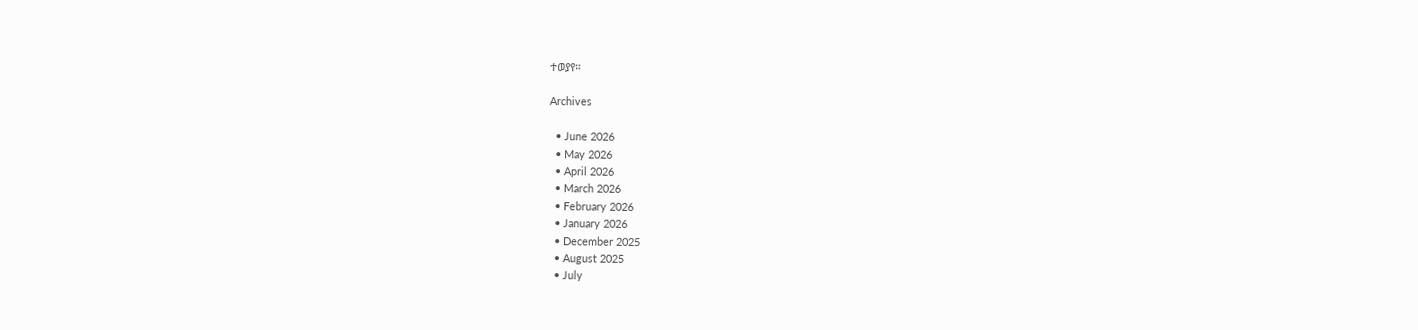ተወያየ።

Archives

  • June 2026
  • May 2026
  • April 2026
  • March 2026
  • February 2026
  • January 2026
  • December 2025
  • August 2025
  • July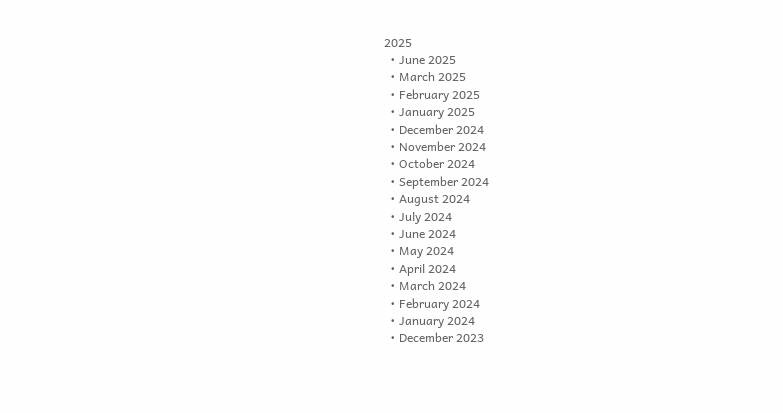2025
  • June 2025
  • March 2025
  • February 2025
  • January 2025
  • December 2024
  • November 2024
  • October 2024
  • September 2024
  • August 2024
  • July 2024
  • June 2024
  • May 2024
  • April 2024
  • March 2024
  • February 2024
  • January 2024
  • December 2023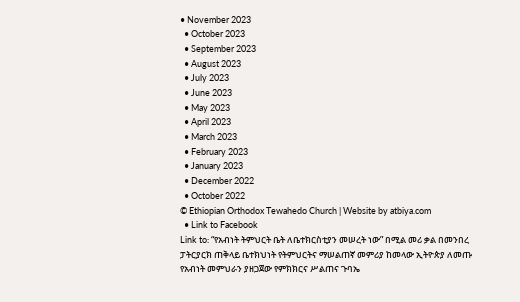• November 2023
  • October 2023
  • September 2023
  • August 2023
  • July 2023
  • June 2023
  • May 2023
  • April 2023
  • March 2023
  • February 2023
  • January 2023
  • December 2022
  • October 2022
© Ethiopian Orthodox Tewahedo Church | Website by atbiya.com
  • Link to Facebook
Link to: “የአብነት ትምህርት ቤት ለቤተክርስቲያን መሠረት ነው” በሚል መሪ ቃል በመንበረ ፓትርያርክ ጠቅላይ ቤተክህነት የትምህርትና ማሠልጠኛ መምሪያ ከመላው ኢትዮጵያ ለመጡ የአብነት መምህራን ያዘጋጀው የምክክርና ሥልጠና ጉባኤ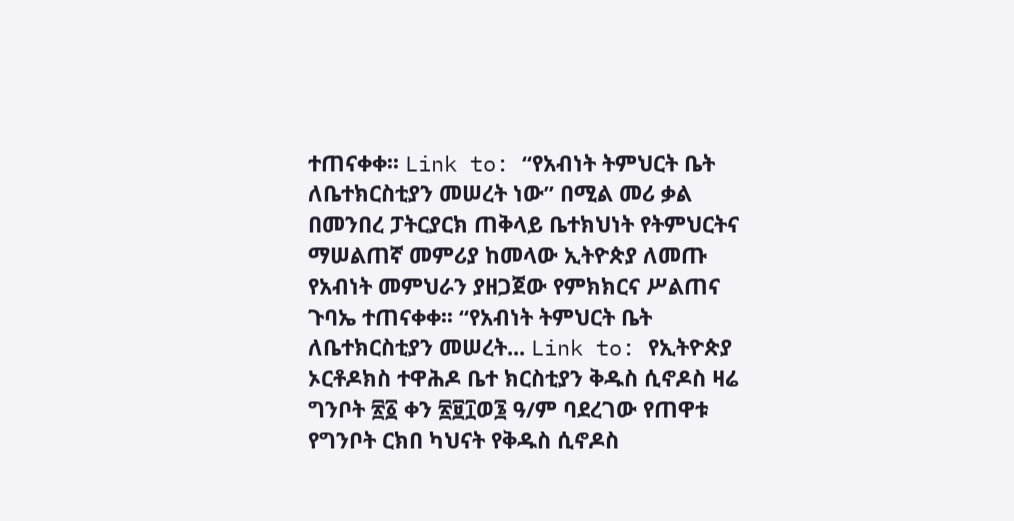ተጠናቀቀ፡፡ Link to: “የአብነት ትምህርት ቤት ለቤተክርስቲያን መሠረት ነው” በሚል መሪ ቃል በመንበረ ፓትርያርክ ጠቅላይ ቤተክህነት የትምህርትና ማሠልጠኛ መምሪያ ከመላው ኢትዮጵያ ለመጡ የአብነት መምህራን ያዘጋጀው የምክክርና ሥልጠና ጉባኤ ተጠናቀቀ፡፡ “የአብነት ትምህርት ቤት ለቤተክርስቲያን መሠረት... Link to: የኢትዮጵያ ኦርቶዶክስ ተዋሕዶ ቤተ ክርስቲያን ቅዱስ ሲኖዶስ ዛሬ ግንቦት ፳፩ ቀን ፳፱፲ወ፮ ዓ/ም ባደረገው የጠዋቱ የግንቦት ርክበ ካህናት የቅዱስ ሲኖዶስ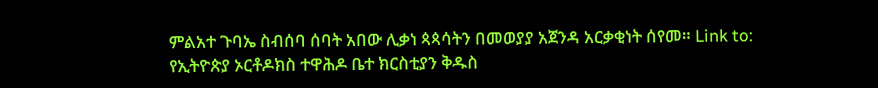ምልአተ ጉባኤ ስብሰባ ሰባት አበው ሊቃነ ጳጳሳትን በመወያያ አጀንዳ አርቃቂነት ሰየመ። Link to: የኢትዮጵያ ኦርቶዶክስ ተዋሕዶ ቤተ ክርስቲያን ቅዱስ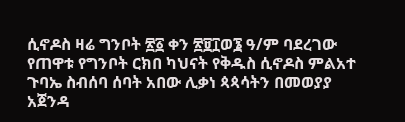ሲኖዶስ ዛሬ ግንቦት ፳፩ ቀን ፳፱፲ወ፮ ዓ/ም ባደረገው የጠዋቱ የግንቦት ርክበ ካህናት የቅዱስ ሲኖዶስ ምልአተ ጉባኤ ስብሰባ ሰባት አበው ሊቃነ ጳጳሳትን በመወያያ አጀንዳ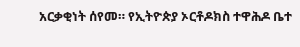አርቃቂነት ሰየመ። የኢትዮጵያ ኦርቶዶክስ ተዋሕዶ ቤተ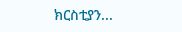ክርስቲያን...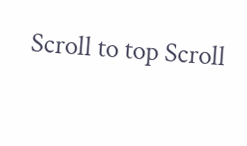Scroll to top Scroll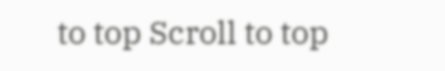to top Scroll to top